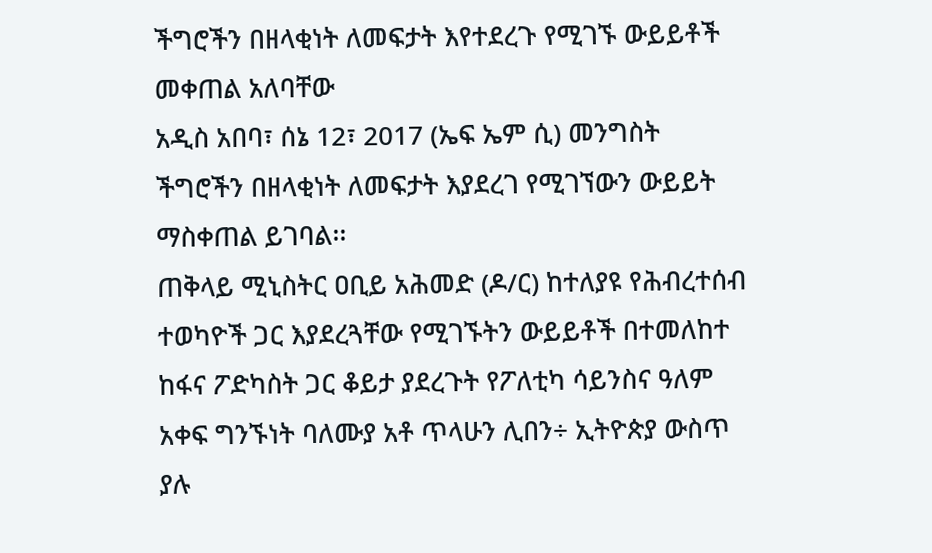ችግሮችን በዘላቂነት ለመፍታት እየተደረጉ የሚገኙ ውይይቶች መቀጠል አለባቸው
አዲስ አበባ፣ ሰኔ 12፣ 2017 (ኤፍ ኤም ሲ) መንግስት ችግሮችን በዘላቂነት ለመፍታት እያደረገ የሚገኘውን ውይይት ማስቀጠል ይገባል፡፡
ጠቅላይ ሚኒስትር ዐቢይ አሕመድ (ዶ/ር) ከተለያዩ የሕብረተሰብ ተወካዮች ጋር እያደረጓቸው የሚገኙትን ውይይቶች በተመለከተ ከፋና ፖድካስት ጋር ቆይታ ያደረጉት የፖለቲካ ሳይንስና ዓለም አቀፍ ግንኙነት ባለሙያ አቶ ጥላሁን ሊበን÷ ኢትዮጵያ ውስጥ ያሉ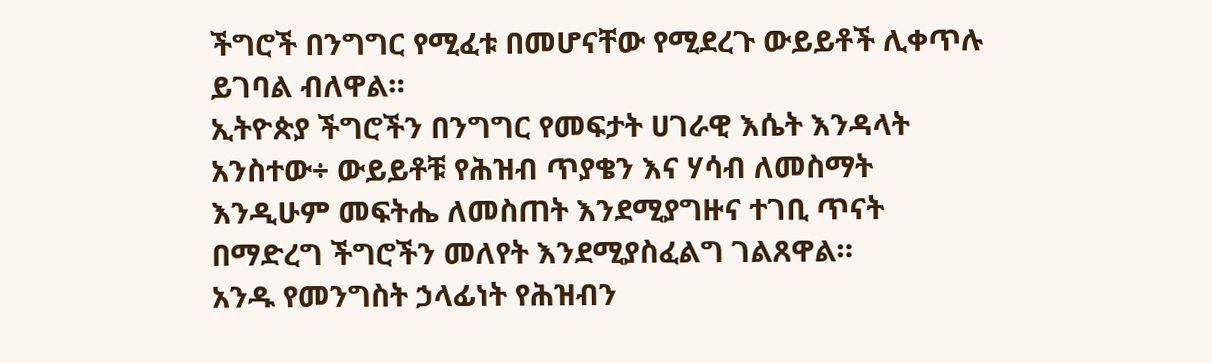ችግሮች በንግግር የሚፈቱ በመሆናቸው የሚደረጉ ውይይቶች ሊቀጥሉ ይገባል ብለዋል።
ኢትዮጵያ ችግሮችን በንግግር የመፍታት ሀገራዊ እሴት እንዳላት አንስተው÷ ውይይቶቹ የሕዝብ ጥያቄን እና ሃሳብ ለመስማት እንዲሁም መፍትሔ ለመስጠት እንደሚያግዙና ተገቢ ጥናት በማድረግ ችግሮችን መለየት እንደሚያስፈልግ ገልጸዋል።
አንዱ የመንግስት ኃላፊነት የሕዝብን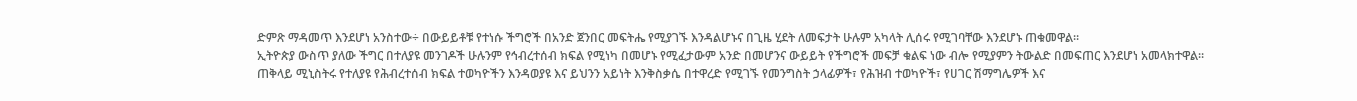ድምጽ ማዳመጥ እንደሆነ አንስተው÷ በውይይቶቹ የተነሱ ችግሮች በአንድ ጀንበር መፍትሔ የሚያገኙ እንዳልሆኑና በጊዜ ሂደት ለመፍታት ሁሉም አካላት ሊሰሩ የሚገባቸው እንደሆኑ ጠቁመዋል።
ኢትዮጵያ ውስጥ ያለው ችግር በተለያዩ መንገዶች ሁሉንም የኅብረተሰብ ክፍል የሚነካ በመሆኑ የሚፈታውም አንድ በመሆንና ውይይት የችግሮች መፍቻ ቁልፍ ነው ብሎ የሚያምን ትውልድ በመፍጠር እንደሆነ አመላክተዋል።
ጠቅላይ ሚኒስትሩ የተለያዩ የሕብረተሰብ ክፍል ተወካዮችን እንዳወያዩ እና ይህንን አይነት እንቅስቃሴ በተዋረድ የሚገኙ የመንግስት ኃላፊዎች፣ የሕዝብ ተወካዮች፣ የሀገር ሽማግሌዎች እና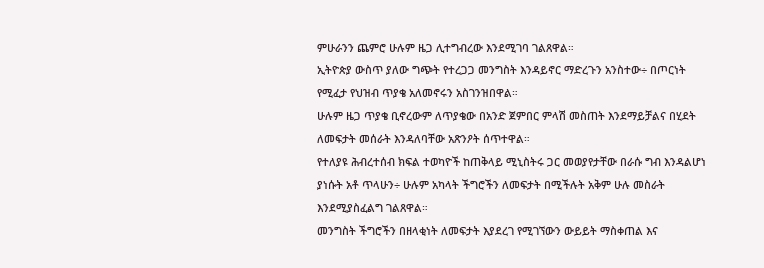ምሁራንን ጨምሮ ሁሉም ዜጋ ሊተግብረው እንደሚገባ ገልጸዋል።
ኢትዮጵያ ውስጥ ያለው ግጭት የተረጋጋ መንግስት እንዳይኖር ማድረጉን አንስተው÷ በጦርነት የሚፈታ የህዝብ ጥያቄ አለመኖሩን አስገንዝበዋል።
ሁሉም ዜጋ ጥያቄ ቢኖረውም ለጥያቄው በአንድ ጀምበር ምላሽ መስጠት እንደማይቻልና በሂደት ለመፍታት መሰራት እንዳለባቸው አጽንዖት ሰጥተዋል።
የተለያዩ ሕብረተሰብ ክፍል ተወካዮች ከጠቅላይ ሚኒስትሩ ጋር መወያየታቸው በራሱ ግብ እንዳልሆነ ያነሱት አቶ ጥላሁን÷ ሁሉም አካላት ችግሮችን ለመፍታት በሚችሉት አቅም ሁሉ መስራት እንደሚያስፈልግ ገልጸዋል።
መንግስት ችግሮችን በዘላቂነት ለመፍታት እያደረገ የሚገኘውን ውይይት ማስቀጠል እና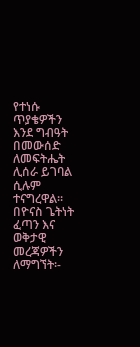የተነሱ ጥያቄዎችን እንደ ግብዓት በመውሰድ ለመፍትሔት ሊሰራ ይገባል ሲሉም ተናግረዋል።
በዮናስ ጌትነት
ፈጣን እና ወቅታዊ መረጃዎችን ለማግኘት፡-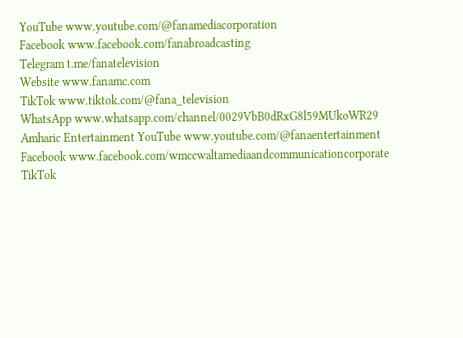YouTube www.youtube.com/@fanamediacorporation
Facebook www.facebook.com/fanabroadcasting
Telegram t.me/fanatelevision
Website www.fanamc.com
TikTok www.tiktok.com/@fana_television
WhatsApp www.whatsapp.com/channel/0029VbB0dRxG8l59MUkoWR29
Amharic Entertainment YouTube www.youtube.com/@fanaentertainment
Facebook www.facebook.com/wmccwaltamediaandcommunicationcorporate
TikTok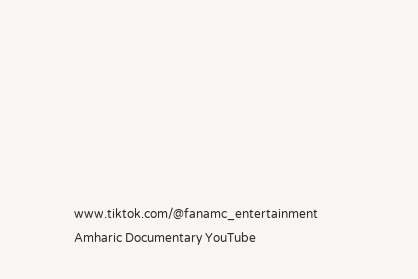www.tiktok.com/@fanamc_entertainment
Amharic Documentary YouTube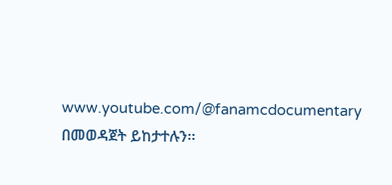www.youtube.com/@fanamcdocumentary በመወዳጀት ይከታተሉን፡፡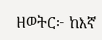ዘወትር፦ ከእኛ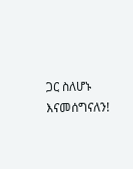ጋር ስለሆኑ እናመሰግናለን!